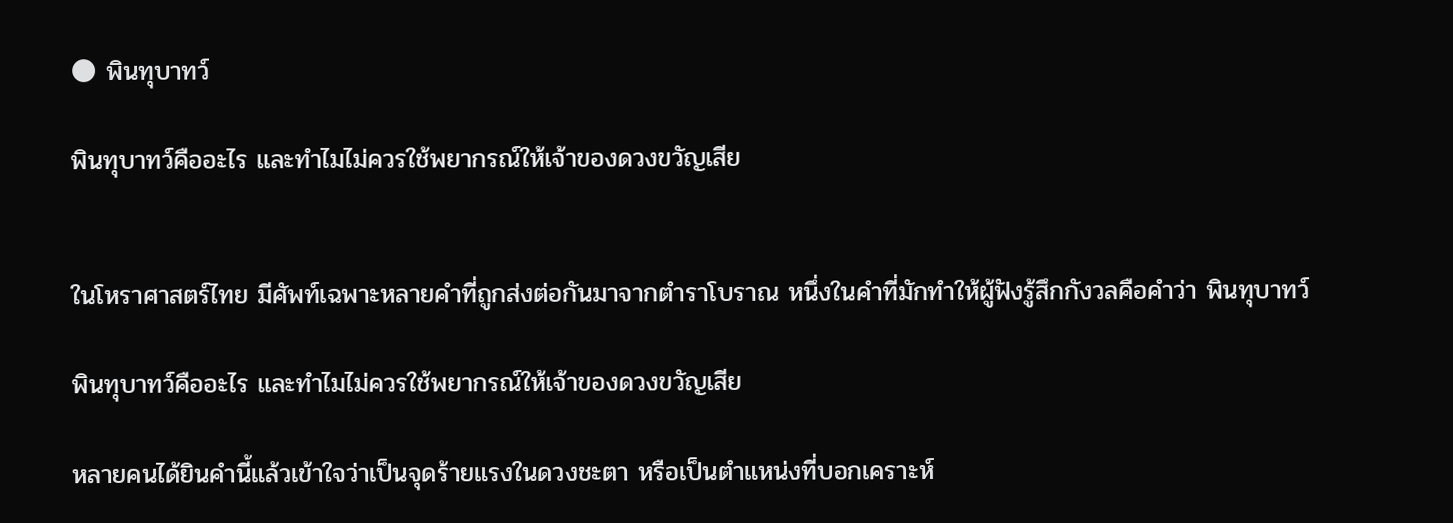🌑 พินทุบาทว์

พินทุบาทว์คืออะไร และทำไมไม่ควรใช้พยากรณ์ให้เจ้าของดวงขวัญเสีย


ในโหราศาสตร์ไทย มีศัพท์เฉพาะหลายคำที่ถูกส่งต่อกันมาจากตำราโบราณ หนึ่งในคำที่มักทำให้ผู้ฟังรู้สึกกังวลคือคำว่า พินทุบาทว์

พินทุบาทว์คืออะไร และทำไมไม่ควรใช้พยากรณ์ให้เจ้าของดวงขวัญเสีย

หลายคนได้ยินคำนี้แล้วเข้าใจว่าเป็นจุดร้ายแรงในดวงชะตา หรือเป็นตำแหน่งที่บอกเคราะห์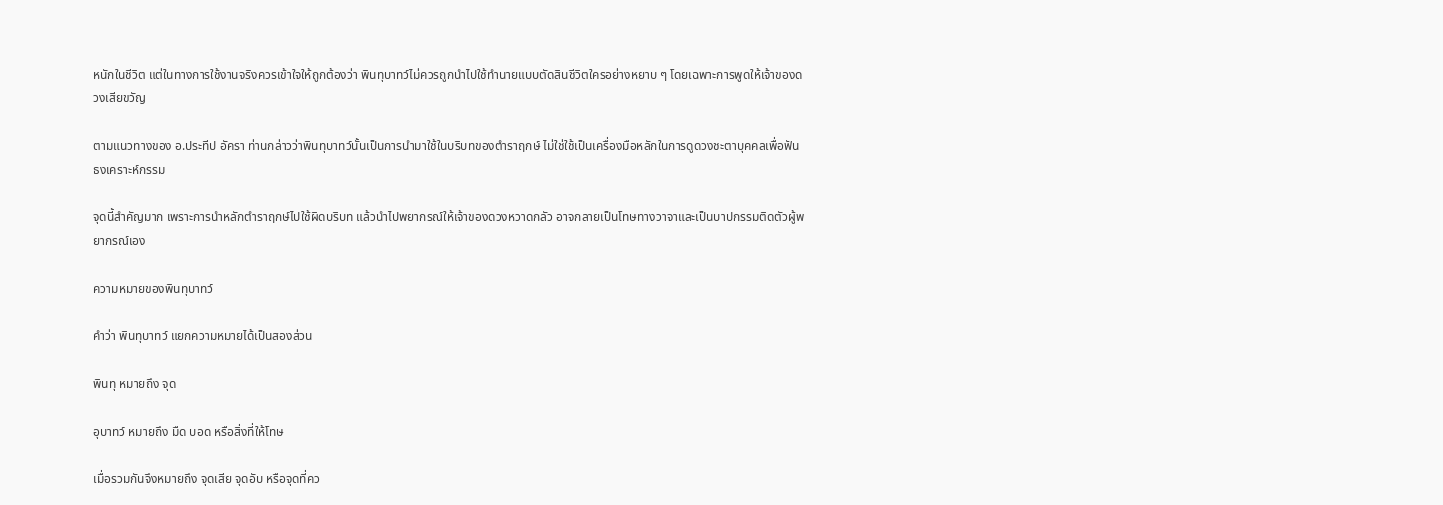หนักในชีวิต แต่ในทางการใช้งานจริงควรเข้าใจให้ถูกต้องว่า พินทุบาทว์ไม่ควรถูกนำไปใช้ทำนายแบบตัดสินชีวิตใครอย่างหยาบ ๆ โดยเฉพาะการพูดให้เจ้าของดวงเสียขวัญ

ตามแนวทางของ อ.ประทีป อัครา ท่านกล่าวว่าพินทุบาทว์นั้นเป็นการนำมาใช้ในบริบทของตำราฤกษ์ ไม่ใช่ใช้เป็นเครื่องมือหลักในการดูดวงชะตาบุคคลเพื่อฟันธงเคราะห์กรรม

จุดนี้สำคัญมาก เพราะการนำหลักตำราฤกษ์ไปใช้ผิดบริบท แล้วนำไปพยากรณ์ให้เจ้าของดวงหวาดกลัว อาจกลายเป็นโทษทางวาจาและเป็นบาปกรรมติดตัวผู้พยากรณ์เอง

ความหมายของพินทุบาทว์

คำว่า พินทุบาทว์ แยกความหมายได้เป็นสองส่วน

พินทุ หมายถึง จุด

อุบาทว์ หมายถึง มืด บอด หรือสิ่งที่ให้โทษ

เมื่อรวมกันจึงหมายถึง จุดเสีย จุดอับ หรือจุดที่คว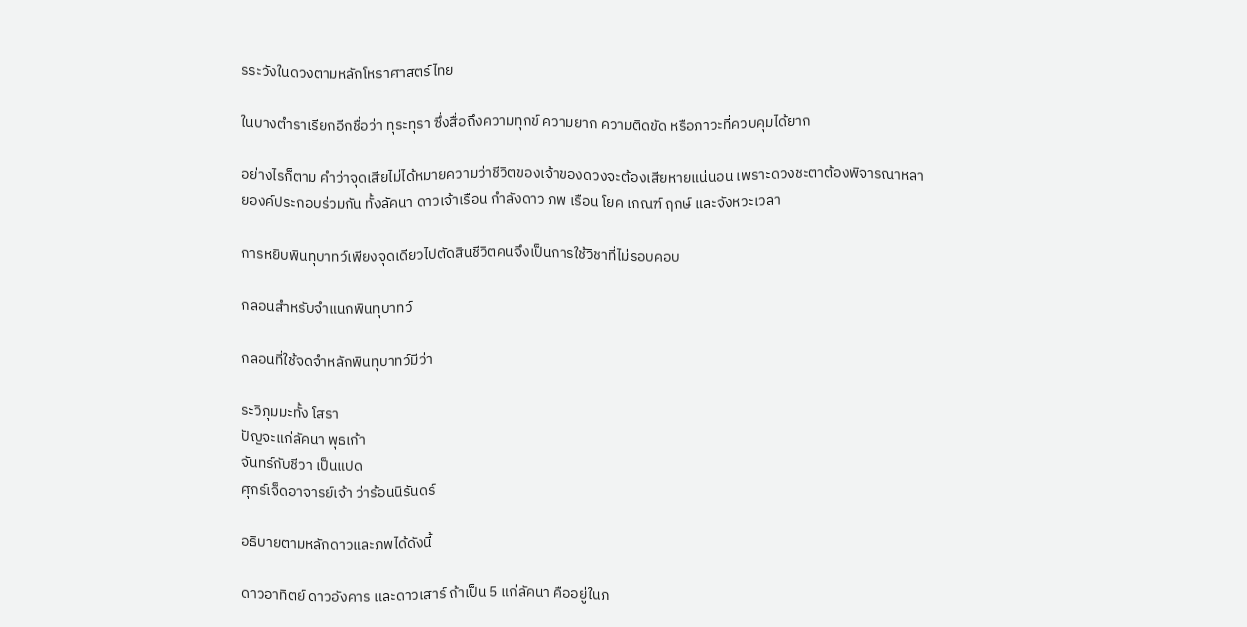รระวังในดวงตามหลักโหราศาสตร์ไทย

ในบางตำราเรียกอีกชื่อว่า ทุระทุรา ซึ่งสื่อถึงความทุกข์ ความยาก ความติดขัด หรือภาวะที่ควบคุมได้ยาก

อย่างไรก็ตาม คำว่าจุดเสียไม่ได้หมายความว่าชีวิตของเจ้าของดวงจะต้องเสียหายแน่นอน เพราะดวงชะตาต้องพิจารณาหลายองค์ประกอบร่วมกัน ทั้งลัคนา ดาวเจ้าเรือน กำลังดาว ภพ เรือน โยค เกณฑ์ ฤกษ์ และจังหวะเวลา

การหยิบพินทุบาทว์เพียงจุดเดียวไปตัดสินชีวิตคนจึงเป็นการใช้วิชาที่ไม่รอบคอบ

กลอนสำหรับจำแนกพินทุบาทว์

กลอนที่ใช้จดจำหลักพินทุบาทว์มีว่า

ระวิภุมมะทั้ง โสรา
ปัญจะแก่ลัคนา พุธเก้า
จันทร์กับชีวา เป็นแปด
ศุกร์เจ็ดอาจารย์เจ้า ว่าร้อนนิรันดร์

อธิบายตามหลักดาวและภพได้ดังนี้

ดาวอาทิตย์ ดาวอังคาร และดาวเสาร์ ถ้าเป็น 5 แก่ลัคนา คืออยู่ในภ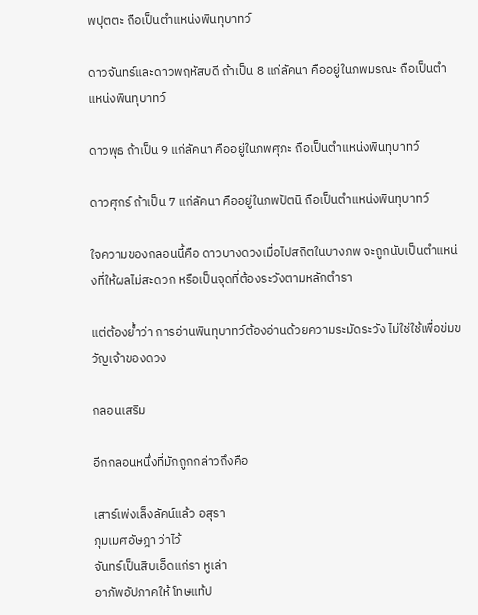พปุตตะ ถือเป็นตำแหน่งพินทุบาทว์

ดาวจันทร์และดาวพฤหัสบดี ถ้าเป็น 8 แก่ลัคนา คืออยู่ในภพมรณะ ถือเป็นตำแหน่งพินทุบาทว์

ดาวพุธ ถ้าเป็น 9 แก่ลัคนา คืออยู่ในภพศุภะ ถือเป็นตำแหน่งพินทุบาทว์

ดาวศุกร์ ถ้าเป็น 7 แก่ลัคนา คืออยู่ในภพปัตนิ ถือเป็นตำแหน่งพินทุบาทว์

ใจความของกลอนนี้คือ ดาวบางดวงเมื่อไปสถิตในบางภพ จะถูกนับเป็นตำแหน่งที่ให้ผลไม่สะดวก หรือเป็นจุดที่ต้องระวังตามหลักตำรา

แต่ต้องย้ำว่า การอ่านพินทุบาทว์ต้องอ่านด้วยความระมัดระวัง ไม่ใช่ใช้เพื่อข่มขวัญเจ้าของดวง

กลอนเสริม

อีกกลอนหนึ่งที่มักถูกกล่าวถึงคือ

เสาร์เพ่งเล็งลัคน์แล้ว อสุรา
ภุมเมศอัษฎา ว่าไว้
จันทร์เป็นสิบเอ็ดแก่รา หูเล่า
อาภัพอัปภาคให้ โทษแท้ป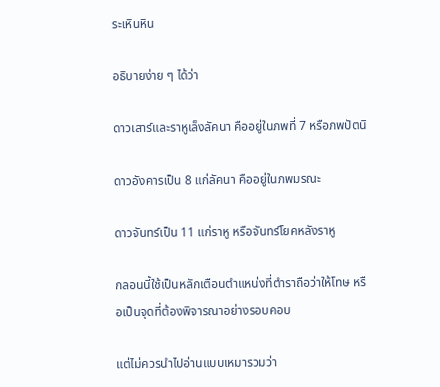ระเหินหิน

อธิบายง่าย ๆ ได้ว่า

ดาวเสาร์และราหูเล็งลัคนา คืออยู่ในภพที่ 7 หรือภพปัตนิ

ดาวอังคารเป็น 8 แก่ลัคนา คืออยู่ในภพมรณะ

ดาวจันทร์เป็น 11 แก่ราหู หรือจันทร์โยคหลังราหู

กลอนนี้ใช้เป็นหลักเตือนตำแหน่งที่ตำราถือว่าให้โทษ หรือเป็นจุดที่ต้องพิจารณาอย่างรอบคอบ

แต่ไม่ควรนำไปอ่านแบบเหมารวมว่า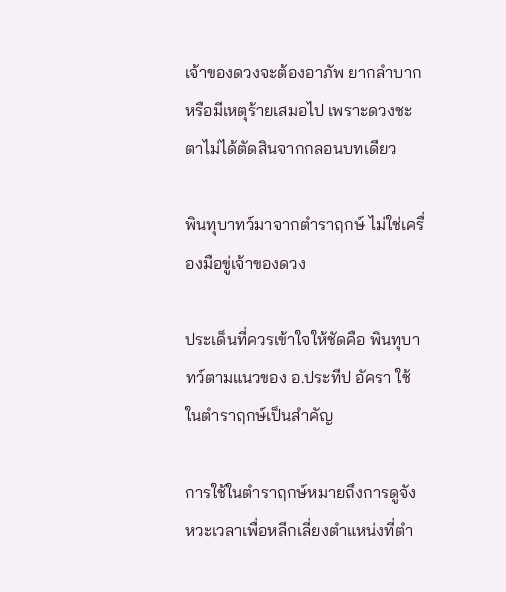เจ้าของดวงจะต้องอาภัพ ยากลำบาก หรือมีเหตุร้ายเสมอไป เพราะดวงชะตาไม่ได้ตัดสินจากกลอนบทเดียว

พินทุบาทว์มาจากตำราฤกษ์ ไม่ใช่เครื่องมือขู่เจ้าของดวง

ประเด็นที่ควรเข้าใจให้ชัดคือ พินทุบาทว์ตามแนวของ อ.ประทีป อัครา ใช้ในตำราฤกษ์เป็นสำคัญ

การใช้ในตำราฤกษ์หมายถึงการดูจังหวะเวลาเพื่อหลีกเลี่ยงตำแหน่งที่ตำ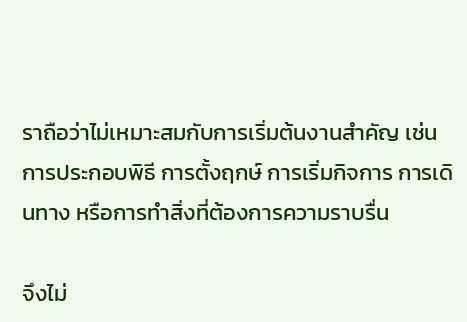ราถือว่าไม่เหมาะสมกับการเริ่มต้นงานสำคัญ เช่น การประกอบพิธี การตั้งฤกษ์ การเริ่มกิจการ การเดินทาง หรือการทำสิ่งที่ต้องการความราบรื่น

จึงไม่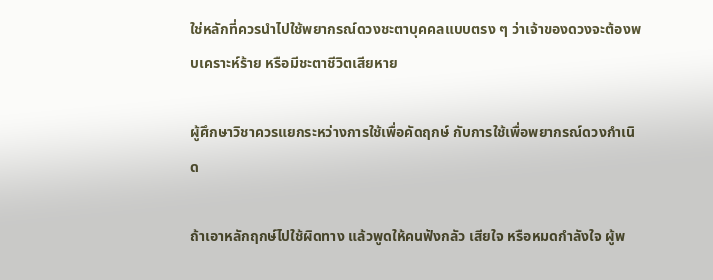ใช่หลักที่ควรนำไปใช้พยากรณ์ดวงชะตาบุคคลแบบตรง ๆ ว่าเจ้าของดวงจะต้องพบเคราะห์ร้าย หรือมีชะตาชีวิตเสียหาย

ผู้ศึกษาวิชาควรแยกระหว่างการใช้เพื่อคัดฤกษ์ กับการใช้เพื่อพยากรณ์ดวงกำเนิด

ถ้าเอาหลักฤกษ์ไปใช้ผิดทาง แล้วพูดให้คนฟังกลัว เสียใจ หรือหมดกำลังใจ ผู้พ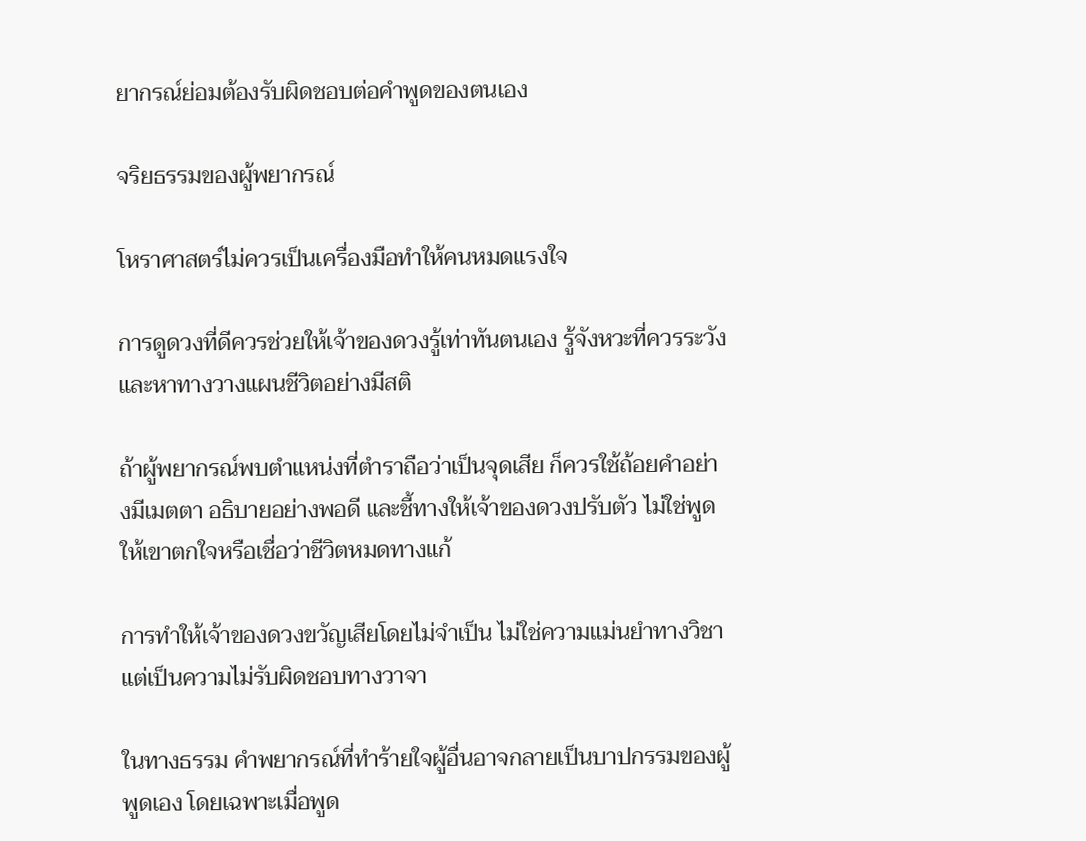ยากรณ์ย่อมต้องรับผิดชอบต่อคำพูดของตนเอง

จริยธรรมของผู้พยากรณ์

โหราศาสตร์ไม่ควรเป็นเครื่องมือทำให้คนหมดแรงใจ

การดูดวงที่ดีควรช่วยให้เจ้าของดวงรู้เท่าทันตนเอง รู้จังหวะที่ควรระวัง และหาทางวางแผนชีวิตอย่างมีสติ

ถ้าผู้พยากรณ์พบตำแหน่งที่ตำราถือว่าเป็นจุดเสีย ก็ควรใช้ถ้อยคำอย่างมีเมตตา อธิบายอย่างพอดี และชี้ทางให้เจ้าของดวงปรับตัว ไม่ใช่พูดให้เขาตกใจหรือเชื่อว่าชีวิตหมดทางแก้

การทำให้เจ้าของดวงขวัญเสียโดยไม่จำเป็น ไม่ใช่ความแม่นยำทางวิชา แต่เป็นความไม่รับผิดชอบทางวาจา

ในทางธรรม คำพยากรณ์ที่ทำร้ายใจผู้อื่นอาจกลายเป็นบาปกรรมของผู้พูดเอง โดยเฉพาะเมื่อพูด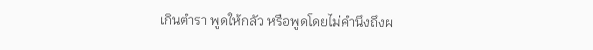เกินตำรา พูดให้กลัว หรือพูดโดยไม่คำนึงถึงผ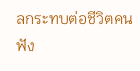ลกระทบต่อชีวิตคนฟัง